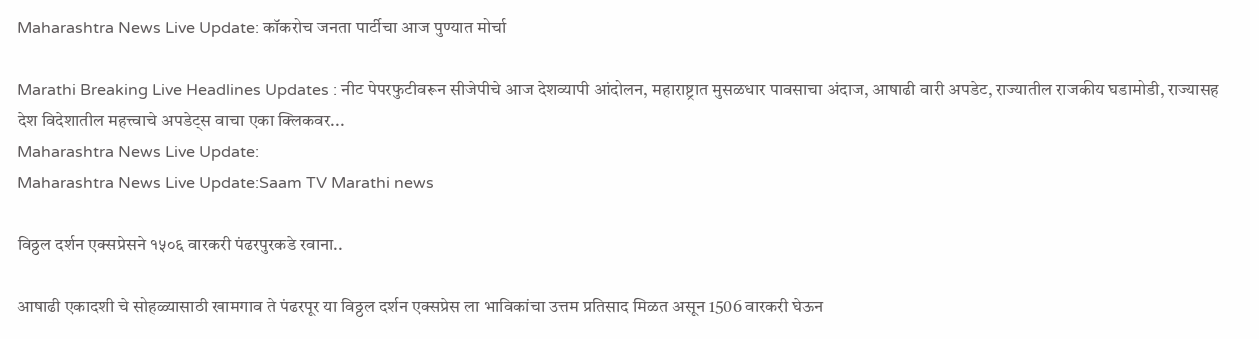Maharashtra News Live Update: कॉकरोच जनता पार्टीचा आज पुण्यात मोर्चा

Marathi Breaking Live Headlines Updates : नीट पेपरफुटीवरून सीजेपीचे आज देशव्यापी आंदोलन, महाराष्ट्रात मुसळधार पावसाचा अंदाज, आषाढी वारी अपडेट, राज्यातील राजकीय घडामोडी, राज्यासह देश विदेशातील महत्त्वाचे अपडेट्स वाचा एका क्लिकवर...
Maharashtra News Live Update:
Maharashtra News Live Update:Saam TV Marathi news

विठ्ठल दर्शन एक्सप्रेसने १५०६ वारकरी पंढरपुरकडे रवाना..

आषाढी एकादशी चे सोहळ्यासाठी खामगाव ते पंढरपूर या विठ्ठल दर्शन एक्सप्रेस ला भाविकांचा उत्तम प्रतिसाद मिळत असून 1506 वारकरी घेऊन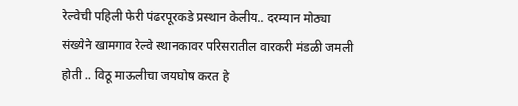रेल्वेची पहिली फेरी पंढरपूरकडे प्रस्थान केलीय.. दरम्यान मोठ्या संख्येने खामगाव रेल्वे स्थानकावर परिसरातील वारकरी मंडळी जमली होती .. विठू माऊलीचा जयघोष करत हे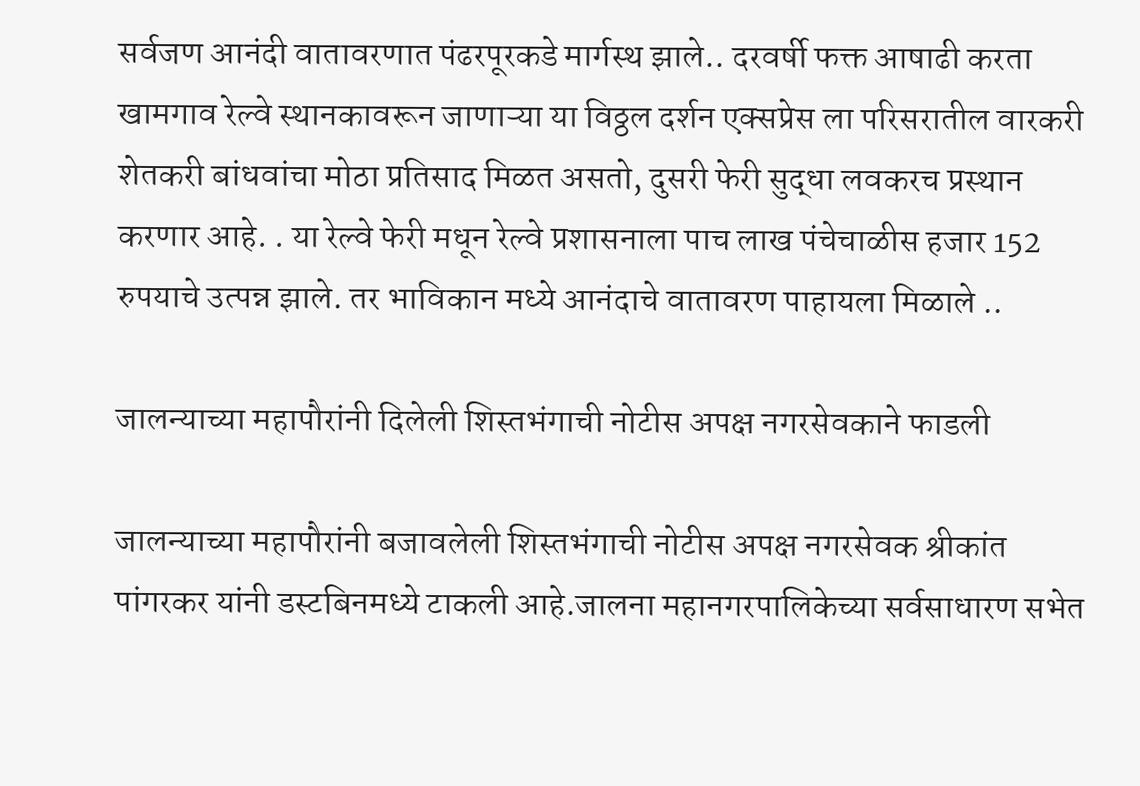सर्वजण आनंदी वातावरणात पंढरपूरकडे मार्गस्थ झाले.. दरवर्षी फक्त आषाढी करता खामगाव रेल्वे स्थानकावरून जाणाऱ्या या विठ्ठल दर्शन एक्सप्रेस ला परिसरातील वारकरी शेतकरी बांधवांचा मोठा प्रतिसाद मिळत असतो, दुसरी फेरी सुद्धा लवकरच प्रस्थान करणार आहे. . या रेल्वे फेरी मधून रेल्वे प्रशासनाला पाच लाख पंचेचाळीस हजार 152 रुपयाचे उत्पन्न झाले. तर भाविकान मध्ये आनंदाचे वातावरण पाहायला मिळाले ..

जालन्याच्या महापौरांनी दिलेली शिस्तभंगाची नोटीस अपक्ष नगरसेवकाने फाडली

जालन्याच्या महापौरांनी बजावलेली शिस्तभंगाची नोटीस अपक्ष नगरसेवक श्रीकांत पांगरकर यांनी डस्टबिनमध्ये टाकली आहे.जालना महानगरपालिकेच्या सर्वसाधारण सभेत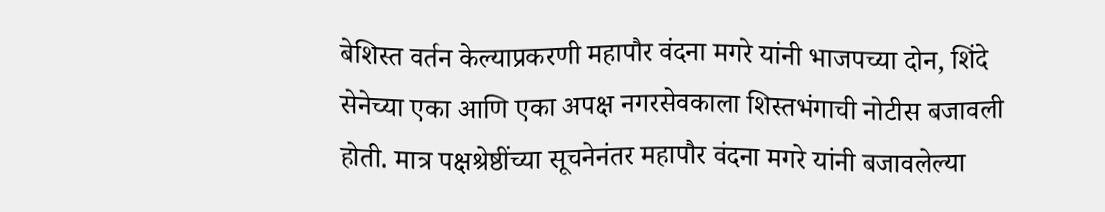बेशिस्त वर्तन केल्याप्रकरणी महापौर वंदना मगरे यांनी भाजपच्या दोन, शिंदे सेनेच्या एका आणि एका अपक्ष नगरसेवकाला शिस्तभंगाची नोटीस बजावली होती. मात्र पक्षश्रेष्ठींच्या सूचनेनंतर महापौर वंदना मगरे यांनी बजावलेल्या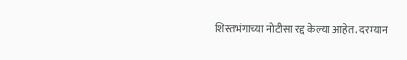शिस्तभंगाच्या नोटीसा रद्द केल्या आहेत. दरम्यान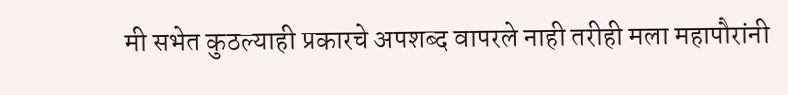मी सभेत कुठल्याही प्रकारचे अपशब्द वापरले नाही तरीही मला महापौरांनी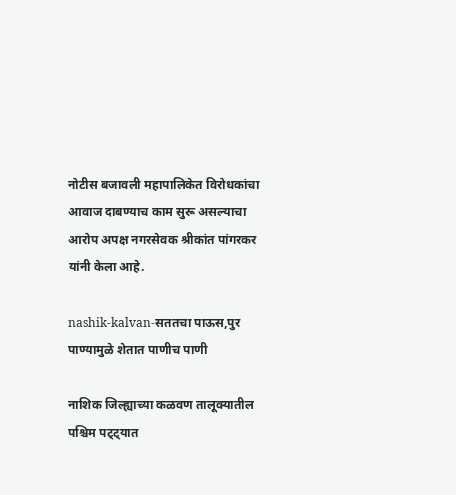नोटीस बजावली महापालिकेत विरोधकांचा आवाज दाबण्याच काम सुरू असल्याचा आरोप अपक्ष नगरसेवक श्रीकांत पांगरकर यांनी केला आहे.

nashik-kalvan-सततचा पाऊस,पुर पाण्यामुळे शेतात पाणीच पाणी

नाशिक जिल्ह्याच्या कळवण तालूक्यातील पश्चिम पट्ट्यात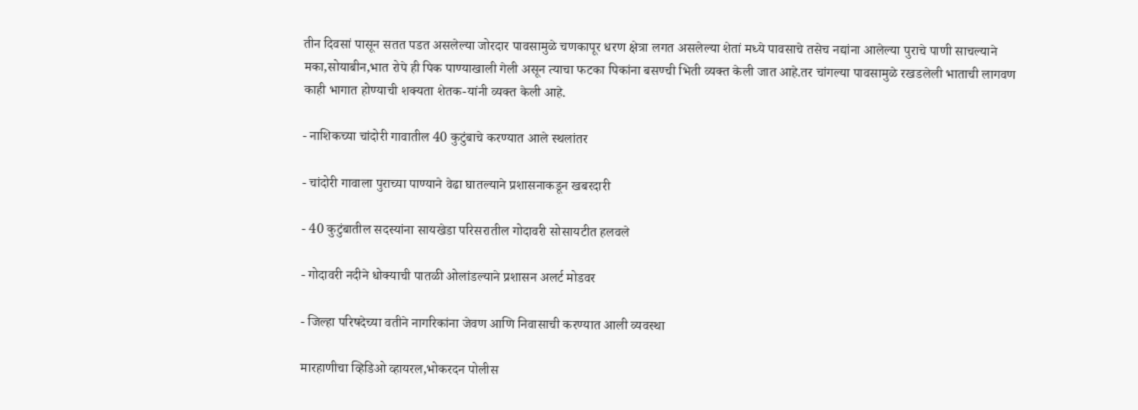तीन दिवसां पासून सतत पडत असलेल्या जोरदार पावसामुळे चणकापूर धरण क्षेत्रा लगत असलेल्या शेतां मध्ये पावसाचे तसेच नद्यांना आलेल्या पुराचे पाणी साचल्याने मका,सोयाबीन,भात रोपे ही पिक पाण्याखाली गेली असून त्याचा फटका पिकांना बसण्ची भिती व्यक्त केली जात आहे.तर चांगल्या पावसामुळे रखडलेली भाताची लागवण काही भागात होण्याची शक्यता शेतक-यांनी व्यक्त केली आहे.

- नाशिकच्या चांदोरी गावातील 40 कुटुंबाचे करण्यात आले स्थलांतर

- चांदोरी गावाला पुराच्या पाण्याने वेढा घातल्याने प्रशासनाकडून खबरदारी

- 40 कुटुंबातील सदस्यांना सायखेडा परिसरातील गोदावरी सोसायटीत हलवले

- गोदावरी नदीने धोक्याची पातळी ओलांडल्याने प्रशासन अलर्ट मोडवर

- जिल्हा परिषदेच्या वतीने नागरिकांना जेवण आणि निवासाची करण्यात आली व्यवस्था

मारहाणीचा व्हिडिओ व्हायरल,भोकरदन पोलीस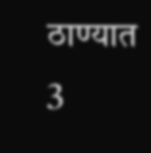ठाण्यात 3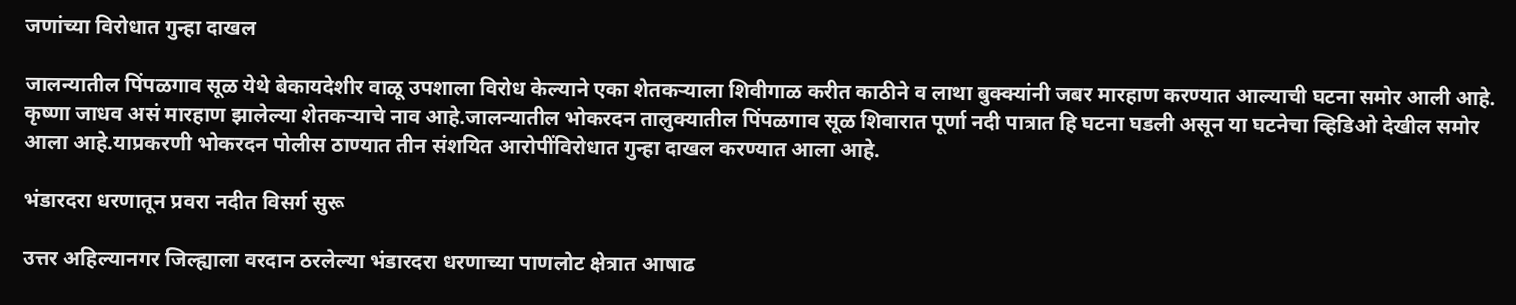जणांच्या विरोधात गुन्हा दाखल

जालन्यातील पिंपळगाव सूळ येथे बेकायदेशीर वाळू उपशाला विरोध केल्याने एका शेतकऱ्याला शिवीगाळ करीत काठीने व लाथा बुक्क्यांनी जबर मारहाण करण्यात आल्याची घटना समोर आली आहे. कृष्णा जाधव असं मारहाण झालेल्या शेतकऱ्याचे नाव आहे.जालन्यातील भोकरदन तालुक्यातील पिंपळगाव सूळ शिवारात पूर्णा नदी पात्रात हि घटना घडली असून या घटनेचा व्हिडिओ देखील समोर आला आहे.याप्रकरणी भोकरदन पोलीस ठाण्यात तीन संशयित आरोपींविरोधात गुन्हा दाखल करण्यात आला आहे.

भंडारदरा धरणातून प्रवरा नदीत विसर्ग सुरू

उत्तर अहिल्यानगर जिल्ह्याला वरदान ठरलेल्या भंडारदरा धरणाच्या पाणलोट क्षेत्रात आषाढ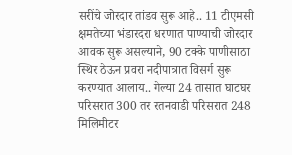सरींचे जोरदार तांडव सुरू आहे.. 11 टीएमसी क्षमतेच्या भंडारदरा धरणात पाण्याची जोरदार आवक सुरू असल्याने, 90 टक्के पाणीसाठा स्थिर ठेऊन प्रवरा नदीपात्रात विसर्ग सुरू करण्यात आलाय.. गेल्या 24 तासात घाटघर परिसरात 300 तर रतनवाडी परिसरात 248 मिलिमीटर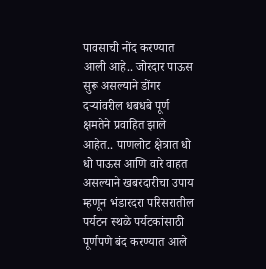पावसाची नोंद करण्यात आली आहे.. जोरदार पाऊस सुरू असल्याने डोंगर दऱ्यांवरील धबधबे पूर्ण क्षमतेने प्रवाहित झाले आहेत.. पाणलोट क्षेत्रात धो धो पाऊस आणि वारे वाहत असल्याने खबरदारीचा उपाय म्हणून भंडारदरा परिसरातील पर्यटन स्थळे पर्यटकांसाठी पूर्णपणे बंद करण्यात आले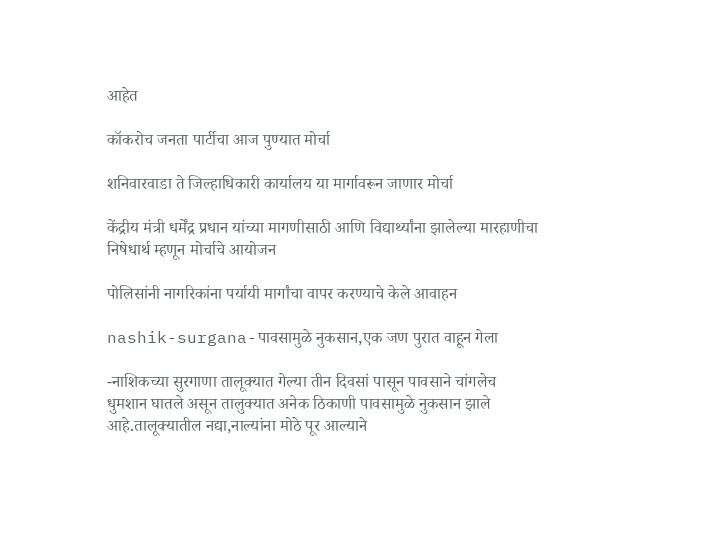आहेत

कॉकरोच जनता पार्टीचा आज पुण्यात मोर्चा

शनिवारवाडा ते जिल्हाधिकारी कार्यालय या मार्गावरून जाणार मोर्चा

केंद्रीय मंत्री धर्मेंद्र प्रधान यांच्या मागणीसाठी आणि विद्यार्थ्यांना झालेल्या मारहाणीचा निषेधार्थ म्हणून मोर्चाचे आयोजन

पोलिसांनी नागरिकांना पर्यायी मार्गांचा वापर करण्याचे केले आवाहन

nashik-surgana-पावसामुळे नुकसान,एक जण पुरात वाहून गेला

-नाशिकच्या सुरगाणा तालूक्यात गेल्या तीन दिवसां पासून पावसाने चांगलेच धुमशान घातले असून तालुक्यात अनेक ठिकाणी पावसामुळे नुकसान झाले आहे.तालूक्यातील नद्या,नाल्यांना मोठे पूर आल्याने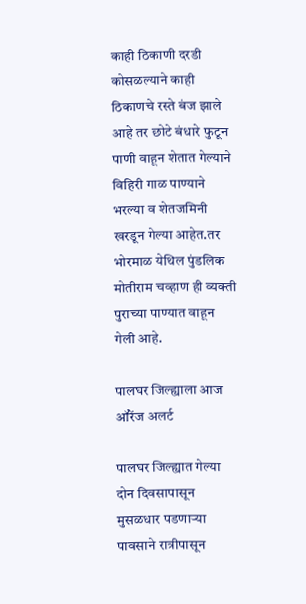काही ठिकाणी दरडी कोसळल्याने काही ठिकाणचे रस्ते बंज झाले आहे तर छोटे बंधारे फुटून पाणी वाहून शेतात गेल्याने विहिरी गाळ पाण्याने भरल्या व शेतजमिनी खरडून गेल्या आहेत.तर भोरमाळ येथिल पुंडलिक मोतीराम चव्हाण ही व्यक्ती पुराच्या पाण्यात वाहून गेली आहे.

पालघर जिल्ह्याला आज ऑरेंज अलर्ट

पालघर जिल्ह्यात गेल्या दोन दिवसापासून मुसळधार पडणाऱ्या पावसाने रात्रीपासून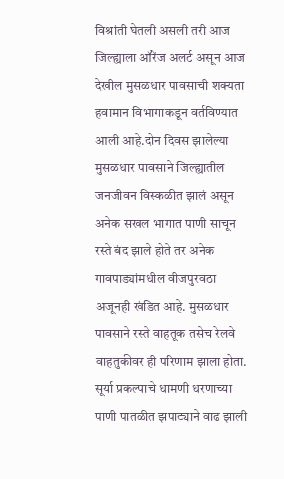विश्रांती घेतली असली तरी आज जिल्ह्याला ऑरेंज अलर्ट असून आज देखील मुसळधार पावसाची शक्यता हवामान विभागाकडून वर्तविण्यात आली आहे.दोन दिवस झालेल्या मुसळधार पावसाने जिल्ह्यातील जनजीवन विस्कळीत झालं असून अनेक सखल भागात पाणी साचून रस्ते बंद झाले होते तर अनेक गावपाड्यांमधील वीजपुरवठा अजूनही खंडित आहे. मुसळधार पावसाने रस्ते वाहतूक तसेच रेलवे वाहतुकीवर ही परिणाम झाला होता. सूर्या प्रकल्पाचे धामणी धरणाच्या पाणी पातळीत झपाट्याने वाढ झाली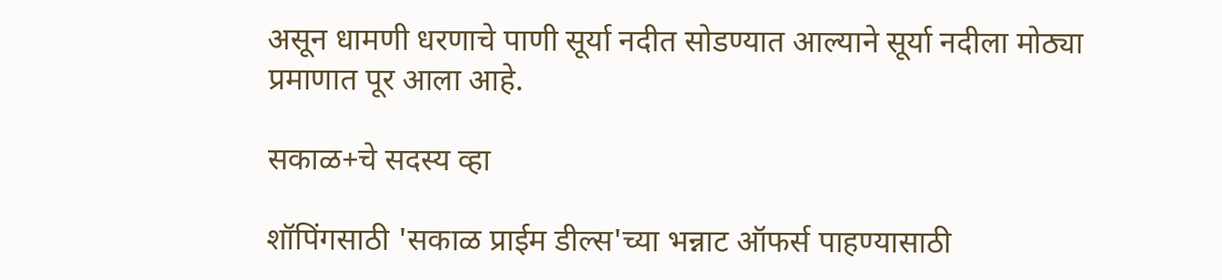असून धामणी धरणाचे पाणी सूर्या नदीत सोडण्यात आल्याने सूर्या नदीला मोठ्या प्रमाणात पूर आला आहे.

सकाळ+चे सदस्य व्हा

शॉपिंगसाठी 'सकाळ प्राईम डील्स'च्या भन्नाट ऑफर्स पाहण्यासाठी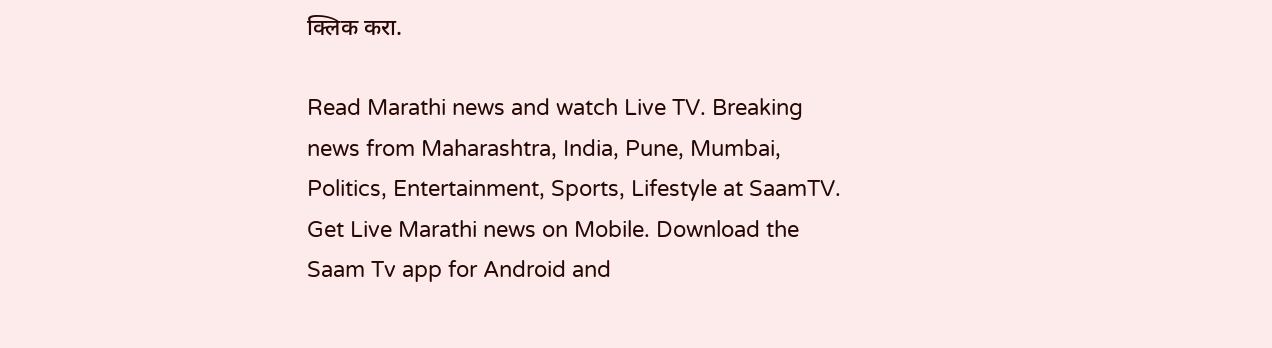क्लिक करा.

Read Marathi news and watch Live TV. Breaking news from Maharashtra, India, Pune, Mumbai, Politics, Entertainment, Sports, Lifestyle at SaamTV. Get Live Marathi news on Mobile. Download the Saam Tv app for Android and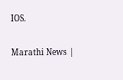IOS.

Marathi News |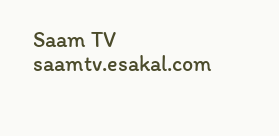Saam TV
saamtv.esakal.com